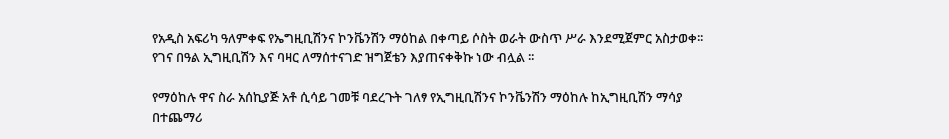የአዲስ አፍሪካ ዓለምቀፍ የኤግዚቢሽንና ኮንቬንሽን ማዕከል በቀጣይ ሶስት ወራት ውስጥ ሥራ እንደሚጀምር አስታወቀ፡፡ የገና በዓል ኢግዚቢሽን እና ባዛር ለማሰተናገድ ዝግጀቴን እያጠናቀቅኩ ነው ብሏል ፡፡

የማዕከሉ ዋና ስራ አሰኪያጅ አቶ ሲሳይ ገመቹ ባደረጉት ገለፃ የኢግዚቢሽንና ኮንቬንሽን ማዕከሉ ከኢግዚቢሽን ማሳያ በተጨማሪ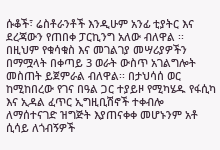ሱቆች፣ ሬስቶራንቶች እንዲሁም አንፊ ቲያትር እና ደረጃውን የጠበቀ ፓርኪንግ አለው ብለዋል ፡፡ በዚህም የቁሳቁስ እና መገልገያ መሣሪያዎችን በማሟላት በቀጣይ 3 ወራት ውስጥ አገልግሎት መስጠት ይጀምራል ብለዋል፡፡ በታህሳሰ ወር ከሚከበረው የገና በዓል ጋር ተያይዞ የሚካሄዱ የፋሲካ እና ኢዳል ፈጥር ኢግዚቢሽኖች ተቀብሎ ለማሰተናገድ ዝግጅት እያጠናቀቀ መሆኑንም አቶ ሲሳይ ለጎብኝዎች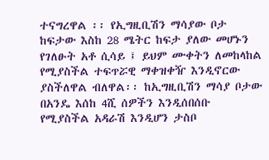ተናግረዋል ፡፡ የኢግዚቢሽን ማሳያው ቦታ ከፍታው እስከ 28 ሜትር ከፍታ ያለው መሆኑን የገለፁት አቶ ሲሳይ ፤ ይህም ሙቀትን ለመከላከል የሚያስችል ተፍጥሯዊ ማቀዝቀዥ እንዲኖርው ያስችለዋል ብለዋል፡፡ ከኢግዚቢሽን ማሳያ ቦታው በአንዴ እሰከ 4ሺ ሰዎችን እንዲሰበሰቡ የሚያስችል አዳራሽ እንዲሆን ታስቦ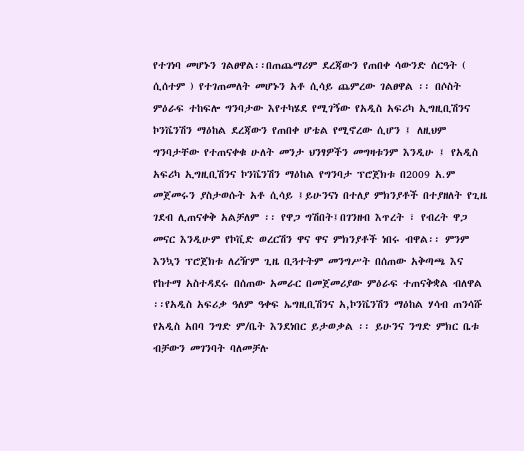የተገነባ መሆኑን ገልፀዋል፡፡በጠጨማሪም ደረጃውን የጠበቀ ሳውንድ ሰርዓት ( ሲሰተም ) የተገጠመለት መሆኑን አቶ ሲሳይ ጨምረው ገልፀዋል ፡፡ በሶስት ምዕራፍ ተከፍሎ ግንባታው እየተካሄደ የሚገኝው የአዲስ አፍሪካ ኢግዚቢሽንና ኮንቬንሽን ማዕከል ደረጃውን የጠበቀ ሆቴል የሚኖረው ሲሆን ፤ ለዚህም ግንባታቸው የተጠናቀቁ ሁለት መንታ ህንፃዎችን መግዛቱንም እንዲሁ ፤ የአዲስ አፍሪካ ኢግዚቢሽንና ኮንቬንሽን ማዕከል የግንባታ ፕሮጀክቱ በ2009 አ.ም መጀመሩን ያስታወሱት አቶ ሲሳይ ፤ይሁንናነ በተለያ ምክንያቶች በተያዘለት የጊዜ ገደብ ሊጠናቀቅ አልቻለም ፡፡ የዋጋ ግሽበት፤በገንዘብ እጥረት ፣ የብረት ዋጋ መናር እንዲሁም የኮቪድ ወረርሽን ዋና ዋና ምክንያቶች ነበሩ ብዋል፡፡ ምንም እንኳን ፕሮጀክቱ ለረዥም ጊዜ ቢጓተትም መንግሥት በሰጠው አቅጣጫ እና የከተማ አስተዳደሩ በሰጠው አመራር በመጀመሪያው ምዕራፍ ተጠናቅቋል ብለዋል ፡፡የአዲስ አፍሪቃ ዓለም ዓቀፍ ኤግዚቢሽንና አ,ኮንቬንሽን ማዕከል ሃሳብ ጠንሳሹ የአዲስ አበባ ንግድ ም/ቤት እንደነበር ይታወቃል ፡፡ ይሁንና ንግድ ምክር ቤቱ ብቻውን መገንባት ባለመቻሉ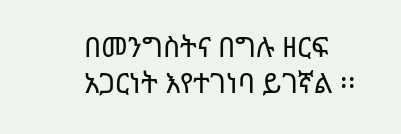በመንግስትና በግሉ ዘርፍ አጋርነት እየተገነባ ይገኛል ፡፡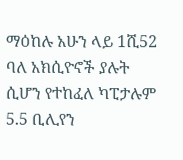ማዕከሉ አሁን ላይ 1ሺ52 ባለ አክሲዮኖች ያሉት ሲሆን የተከፈለ ካፒታሉም 5.5 ቢሊየን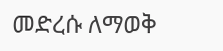መድረሱ ለማወቅ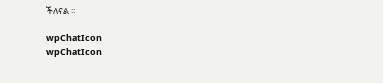ችለናል ፡፡

wpChatIcon
wpChatIcon